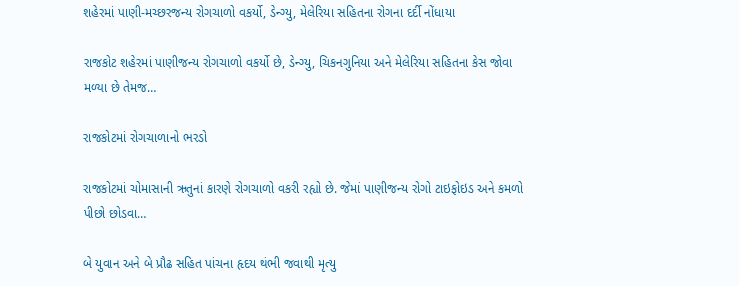શહેરમાં પાણી-મચ્છરજન્ય રોગચાળો વકર્યો, ડેન્ગ્યુ, મેલેરિયા સહિતના રોગના દર્દી નોંધાયા

રાજકોટ શહેરમાં પાણીજન્ય રોગચાળો વકર્યો છે, ડેન્ગ્યુ, ચિકનગુનિયા અને મેલેરિયા સહિતના કેસ જોવા મળ્યા છે તેમજ…

રાજકોટમાં રોગચાળાનો ભરડો

રાજકોટમાં ચોમાસાની ઋતુનાં કારણે રોગચાળો વકરી રહ્યો છે. જેમાં પાણીજન્ય રોગો ટાઇફોઇડ અને કમળો પીછો છોડવા…

બે યુવાન અને બે પ્રૌઢ સહિત પાંચના હૃદય થંભી જવાથી મૃત્યુ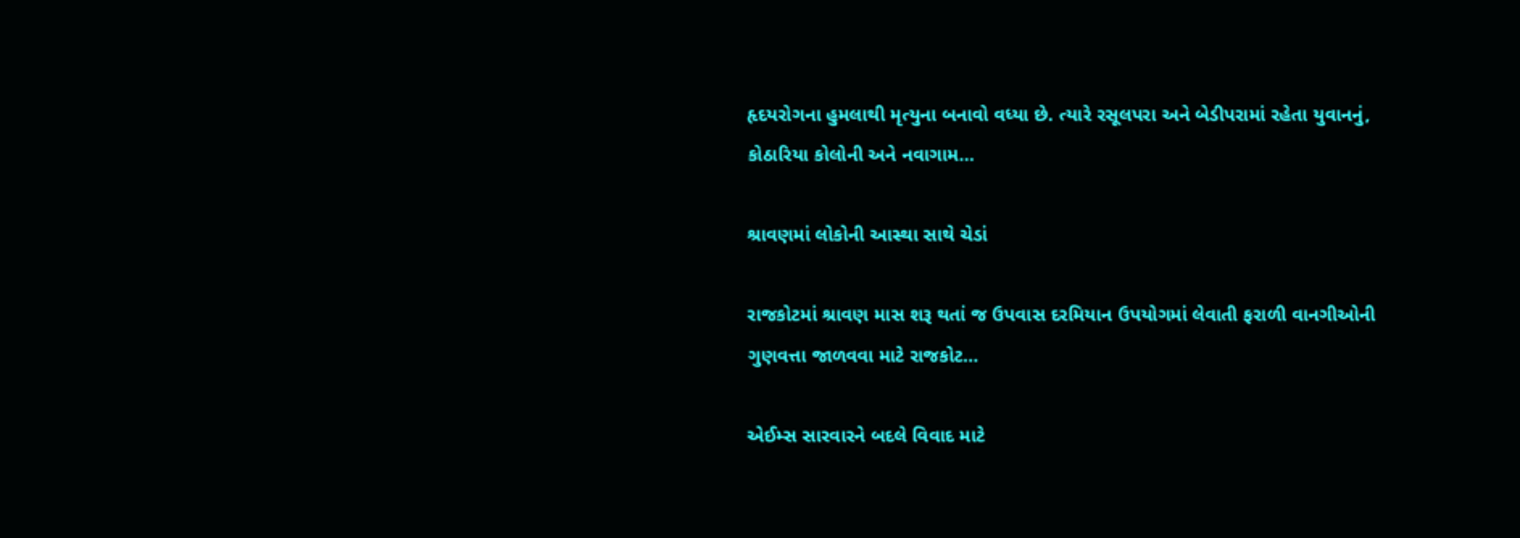હૃદયરોગના હુમલાથી મૃત્યુના બનાવો વધ્યા છે. ત્યારે રસૂલપરા અને બેડીપરામાં રહેતા યુવાનનું, કોઠારિયા કોલોની અને નવાગામ…

શ્રાવણમાં લોકોની આસ્થા સાથે ચેડાં

રાજકોટમાં શ્રાવણ માસ શરૂ થતાં જ ઉપવાસ દરમિયાન ઉપયોગમાં લેવાતી ફરાળી વાનગીઓની ગુણવત્તા જાળવવા માટે રાજકોટ…

એઈમ્સ સારવારને બદલે વિવાદ માટે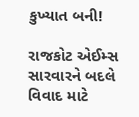કુખ્યાત બની!

રાજકોટ એઈમ્સ સારવારને બદલે વિવાદ માટે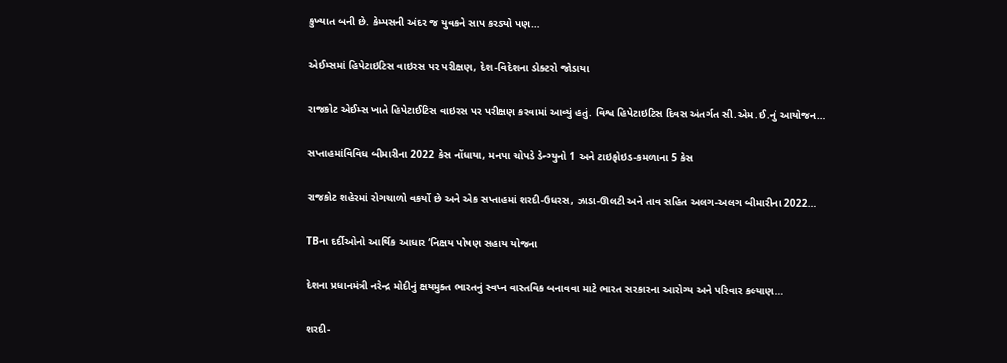કુખ્યાત બની છે. કેમ્પસની અંદર જ યુવકને સાપ કરડ્યો પણ…

એઈમ્સમાં હિપેટાઇટિસ વાઇરસ પર પરીક્ષણ, દેશ-વિદેશના ડોક્ટરો જોડાયા

રાજકોટ એઈમ્સ ખાતે હિપેટાઈટિસ વાઇરસ પર પરીક્ષણ કરવામાં આવ્યું હતું. વિશ્વ હિપેટાઇટિસ દિવસ અંતર્ગત સી.એમ.ઈ.નું આયોજન…

સપ્તાહમાંવિવિધ બીમારીના 2022 કેસ નોંધાયા, મનપા ચોપડે ડેન્ગ્યુનો 1 અને ટાઇફોઇડ-કમળાના 5 કેસ

રાજકોટ શહેરમાં રોગચાળો વકર્યો છે અને એક સપ્તાહમાં શરદી-ઉધરસ, ઝાડા-ઊલટી અને તાવ સહિત અલગ-અલગ બીમારીના 2022…

TBના દર્દીઓનો આર્થિક આધાર ‘નિક્ષય પોષણ સહાય યોજના

દેશના પ્રધાનમંત્રી નરેન્દ્ર મોદીનું ક્ષયમુક્ત ભારતનું સ્વપ્ન વાસ્તવિક બનાવવા માટે ભારત સરકારના આરોગ્ય અને પરિવાર કલ્યાણ…

શરદી-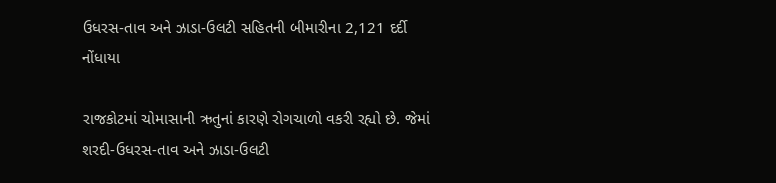ઉધરસ-તાવ અને ઝાડા-ઉલટી સહિતની બીમારીના 2,121 દર્દી નોંધાયા

રાજકોટમાં ચોમાસાની ઋતુનાં કારણે રોગચાળો વકરી રહ્યો છે. જેમાં શરદી-ઉધરસ-તાવ અને ઝાડા-ઉલટી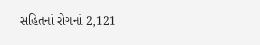સહિતનાં રોગનાં 2,121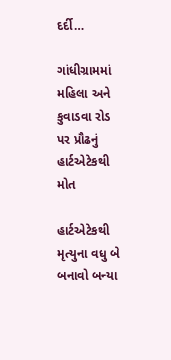દર્દી…

ગાંધીગ્રામમાં મહિલા અને કુવાડવા રોડ પર પ્રૌઢનું હાર્ટએટેકથી મોત

હાર્ટએટેકથી મૃત્યુના વધુ બે બનાવો બન્યા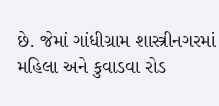છે. જેમાં ગાંધીગ્રામ શાસ્ત્રીનગરમાં મહિલા અને કુવાડવા રોડ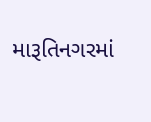મારૂતિનગરમાં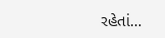રહેતાં…